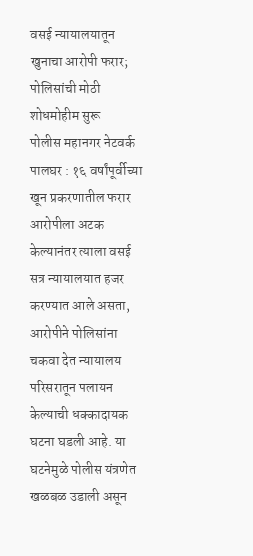वसई न्यायालयातून खुनाचा आरोपी फरार; पोलिसांची मोठी शोधमोहीम सुरू
पोलीस महानगर नेटवर्क
पालघर : १६ वर्षांपूर्वीच्या खून प्रकरणातील फरार आरोपीला अटक केल्यानंतर त्याला वसई सत्र न्यायालयात हजर करण्यात आले असता, आरोपीने पोलिसांना चकवा देत न्यायालय परिसरातून पलायन केल्याची धक्कादायक घटना घडली आहे. या घटनेमुळे पोलीस यंत्रणेत खळबळ उडाली असून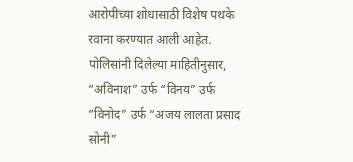आरोपीच्या शोधासाठी विशेष पथके रवाना करण्यात आली आहेत.
पोलिसांनी दिलेल्या माहितीनुसार, “अविनाश” उर्फ “विनय” उर्फ “विनोद” उर्फ “अजय लालता प्रसाद सोनी”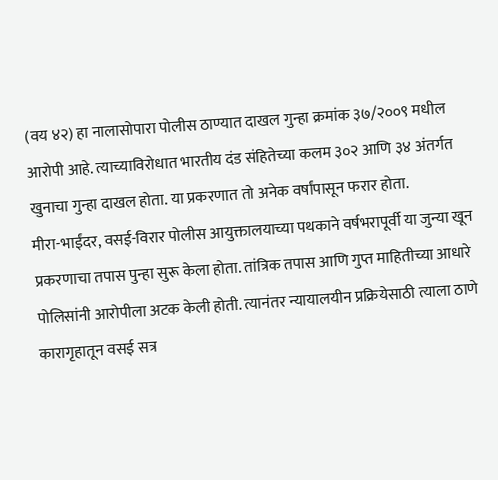(वय ४२) हा नालासोपारा पोलीस ठाण्यात दाखल गुन्हा क्रमांक ३७/२००९ मधील आरोपी आहे. त्याच्याविरोधात भारतीय दंड संहितेच्या कलम ३०२ आणि ३४ अंतर्गत खुनाचा गुन्हा दाखल होता. या प्रकरणात तो अनेक वर्षांपासून फरार होता.
मीरा-भाईंदर, वसई-विरार पोलीस आयुक्तालयाच्या पथकाने वर्षभरापूर्वी या जुन्या खून प्रकरणाचा तपास पुन्हा सुरू केला होता. तांत्रिक तपास आणि गुप्त माहितीच्या आधारे पोलिसांनी आरोपीला अटक केली होती. त्यानंतर न्यायालयीन प्रक्रियेसाठी त्याला ठाणे कारागृहातून वसई सत्र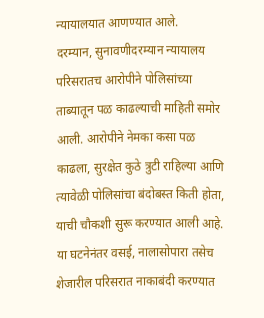न्यायालयात आणण्यात आले.
दरम्यान, सुनावणीदरम्यान न्यायालय परिसरातच आरोपीने पोलिसांच्या ताब्यातून पळ काढल्याची माहिती समोर आली. आरोपीने नेमका कसा पळ काढला, सुरक्षेत कुठे त्रुटी राहिल्या आणि त्यावेळी पोलिसांचा बंदोबस्त किती होता, याची चौकशी सुरू करण्यात आली आहे.
या घटनेनंतर वसई, नालासोपारा तसेच शेजारील परिसरात नाकाबंदी करण्यात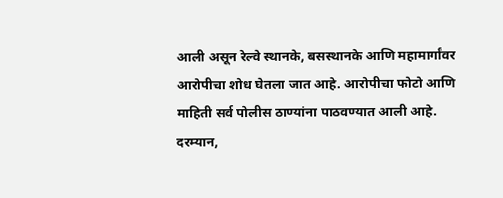आली असून रेल्वे स्थानके, बसस्थानके आणि महामार्गांवर आरोपीचा शोध घेतला जात आहे. आरोपीचा फोटो आणि माहिती सर्व पोलीस ठाण्यांना पाठवण्यात आली आहे.
दरम्यान,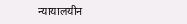न्यायालयीन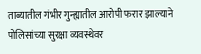ताब्यातील गंभीर गुन्ह्यातील आरोपी फरार झाल्याने पोलिसांच्या सुरक्षा व्यवस्थेवर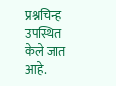प्रश्नचिन्ह उपस्थित केले जात आहे.